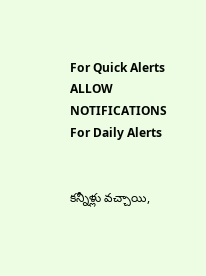For Quick Alerts
ALLOW NOTIFICATIONS
For Daily Alerts


కన్నీళ్లు వచ్చాయి,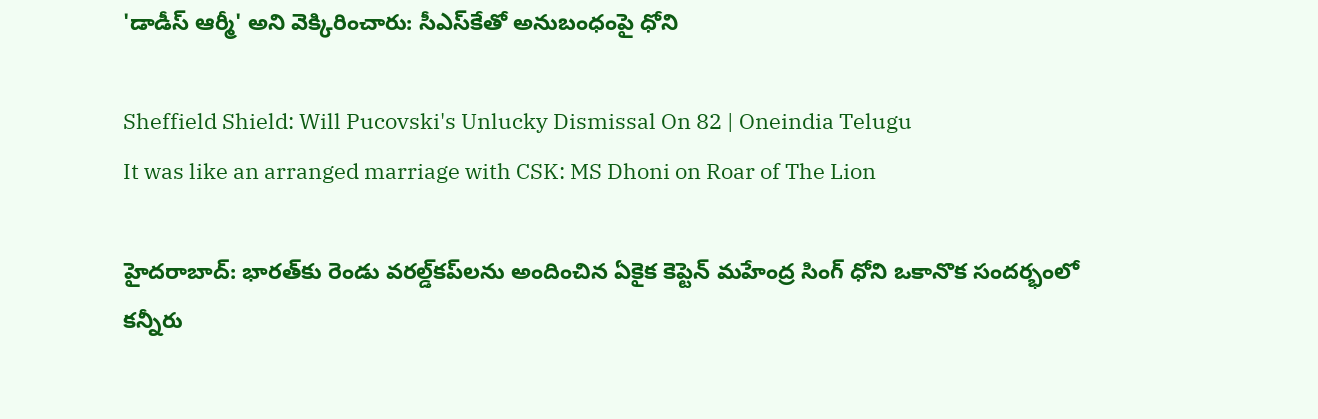'డాడీస్‌ ఆర్మీ' అని వెక్కిరించారు: సీఎస్‌కేతో అనుబంధంపై ధోని

Sheffield Shield: Will Pucovski's Unlucky Dismissal On 82 | Oneindia Telugu
It was like an arranged marriage with CSK: MS Dhoni on Roar of The Lion

హైదరాబాద్: భారత్‌కు రెండు వరల్డ్‌కప్‌లను అందించిన ఏకైక కెప్టెన్ మహేంద్ర సింగ్ ధోని ఒకానొక సందర్భంలో కన్నీరు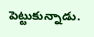పెట్టుకున్నాడు.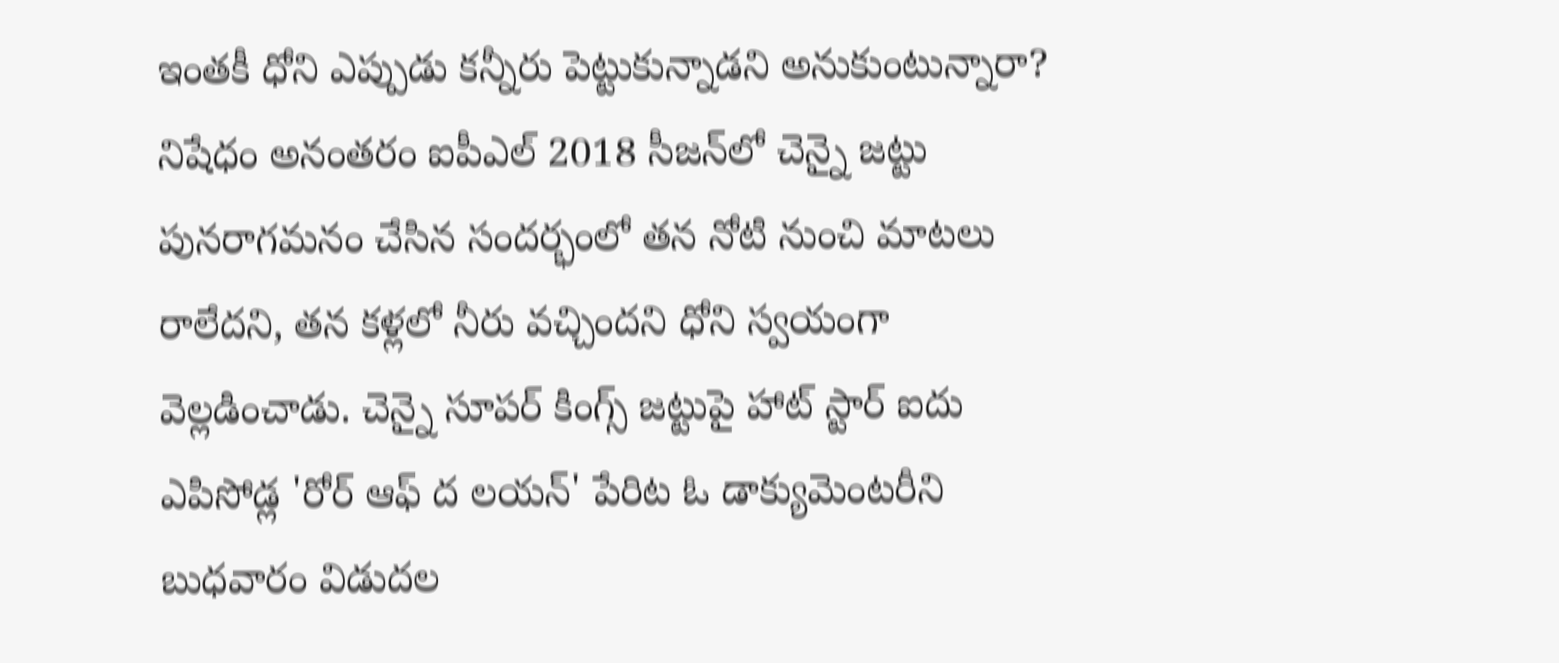ఇంతకీ ధోని ఎప్పుడు కన్నీరు పెట్టుకున్నాడని అనుకుంటున్నారా? నిషేధం అనంతరం ఐపీఎల్ 2018 సీజన్‌లో చెన్నై జట్టు పునరాగమనం చేసిన సందర్భంలో తన నోటి నుంచి మాటలు రాలేదని, తన కళ్లలో నీరు వచ్చిందని ధోని స్వయంగా వెల్లడించాడు. చెన్నై సూపర్ కింగ్స్ జట్టుపై హాట్‌ స్టార్‌ ఐదు ఎపిసోడ్ల 'రోర్‌ ఆఫ్‌ ద లయన్‌' పేరిట ఓ డాక్యుమెంటరీని బుధవారం విడుదల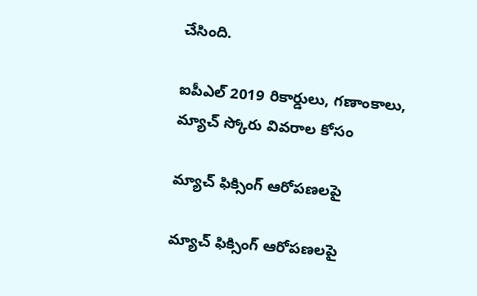చేసింది.

ఐపీఎల్ 2019 రికార్డులు, గణాంకాలు, మ్యాచ్ స్కోరు వివరాల కోసం

మ్యాచ్ ఫిక్సింగ్ ఆరోపణలపై

మ్యాచ్ ఫిక్సింగ్ ఆరోపణలపై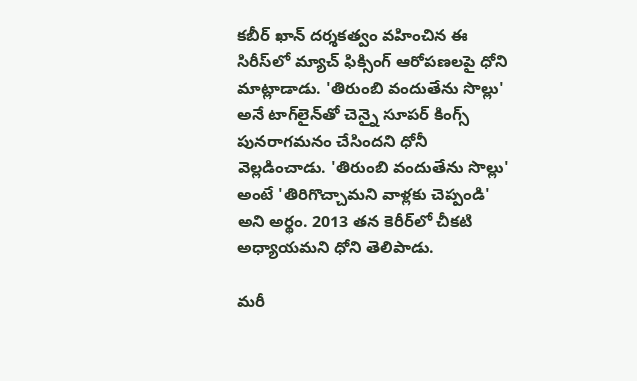కబీర్‌ ఖాన్‌ దర్శకత్వం వహించిన ఈ సిరీస్‌లో మ్యాచ్ ఫిక్సింగ్ ఆరోపణలపై ధోని మాట్లాడాడు. 'తిరుంబి వందుతేను సొల్లు' అనే టాగ్‌లైన్‌తో చెన్నై సూపర్‌ కింగ్స్‌ పునరాగమనం చేసిందని ధోనీ వెల్లడించాడు. 'తిరుంబి వందుతేను సొల్లు' అంటే 'తిరిగొచ్చామని వాళ్లకు చెప్పండి' అని అర్థం. 2013 తన కెరీర్‌లో చీకటి అధ్యాయమని ధోని తెలిపాడు.

మరీ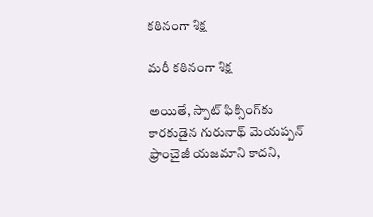కఠినంగా శిక్ష

మరీ కఠినంగా శిక్ష

అయితే, స్పాట్‌ ఫిక్సింగ్‌కు కారకుడైన గురునాథ్‌ మెయప్పన్‌ ఫ్రాంచైజీ యజమాని కాదని,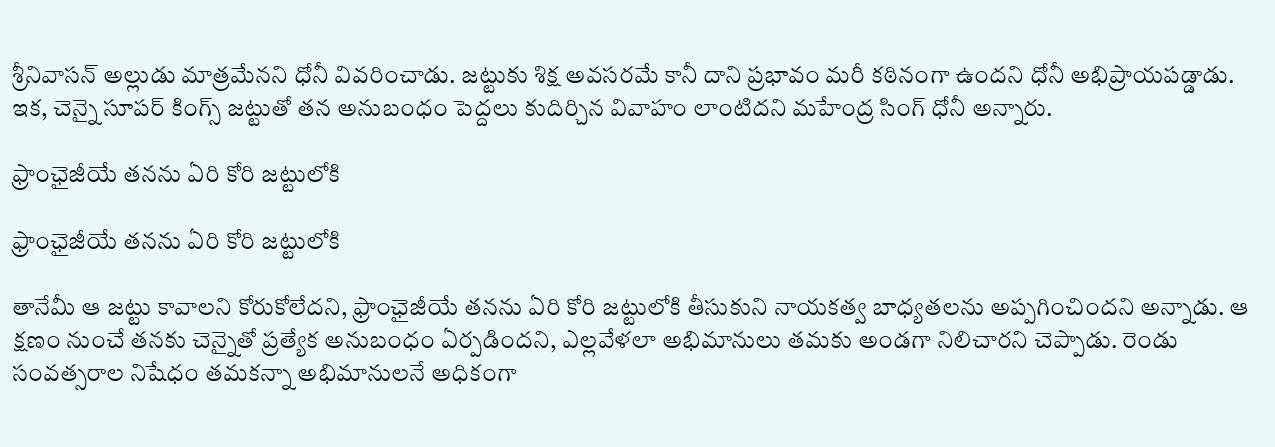శ్రీనివాసన్‌ అల్లుడు మాత్రమేనని ధోనీ వివరించాడు. జట్టుకు శిక్ష అవసరమే కానీ దాని ప్రభావం మరీ కఠినంగా ఉందని ధోనీ అభిప్రాయపడ్డాడు. ఇక, చెన్నై సూపర్ కింగ్స్‌ జట్టుతో తన అనుబంధం పెద్దలు కుదిర్చిన వివాహం లాంటిదని మహేంద్ర సింగ్ ధోనీ అన్నారు.

ఫ్రాంఛైజీయే తనను ఏరి కోరి జట్టులోకి

ఫ్రాంఛైజీయే తనను ఏరి కోరి జట్టులోకి

తానేమీ ఆ జట్టు కావాలని కోరుకోలేదని, ఫ్రాంఛైజీయే తనను ఏరి కోరి జట్టులోకి తీసుకుని నాయకత్వ బాధ్యతలను అప్పగించిందని అన్నాడు. ఆ క్షణం నుంచే తనకు చెన్నైతో ప్రత్యేక అనుబంధం ఏర్పడిందని, ఎల్లవేళలా అభిమానులు తమకు అండగా నిలిచారని చెప్పాడు. రెండు సంవత్సరాల నిషేధం తమకన్నా అభిమానులనే అధికంగా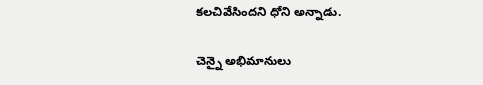కలచివేసిందని ధోని అన్నాడు.

చెన్నై అభిమానులు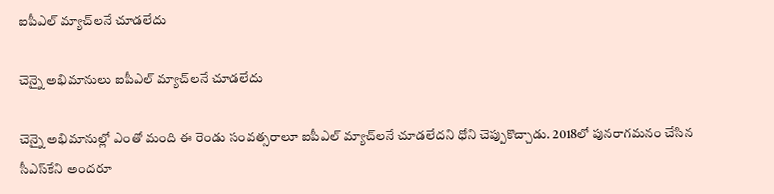ఐపీఎల్‌ మ్యాచ్‌‌లనే చూడలేదు

చెన్నై అభిమానులు ఐపీఎల్‌ మ్యాచ్‌‌లనే చూడలేదు

చెన్నై అభిమానుల్లో ఎంతో మంది ఈ రెండు సంవత్సరాలూ ఐపీఎల్‌ మ్యాచ్‌‌లనే చూడలేదని ధోని చెప్పుకొచ్చాడు. 2018లో పునరాగమనం చేసిన సీఎస్‌కేని అందరూ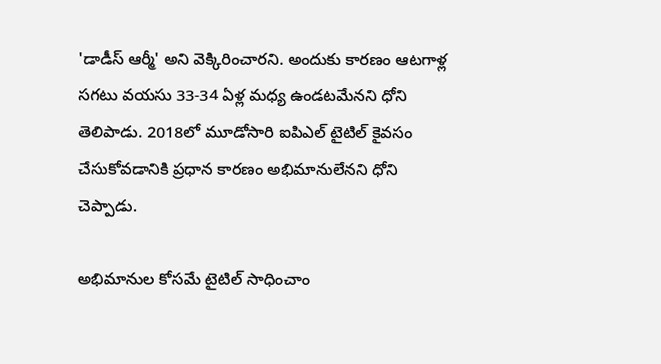'డాడీస్‌ ఆర్మీ' అని వెక్కిరించారని. అందుకు కారణం ఆటగాళ్ల సగటు వయసు 33-34 ఏళ్ల మధ్య ఉండటమేనని ధోని తెలిపాడు. 2018లో మూడోసారి ఐపిఎల్ టైటిల్ కైవసం చేసుకోవడానికి ప్రధాన కారణం అభిమానులేనని ధోని చెప్పాడు.

అభిమానుల కోసమే టైటిల్ సాధించాం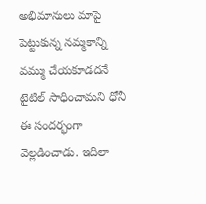అభిమానులు మాపై పెట్టుకున్న నమ్మకాన్ని వమ్ము చేయకూడదనే టైటిల్ సాధించామని ధోనీ ఈ సందర్భంగా వెల్లడించాడు. ఇదిలా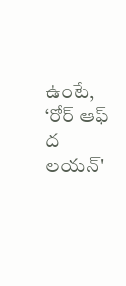ఉంటే, ‘రోర్‌ ఆఫ్‌ ద లయన్‌'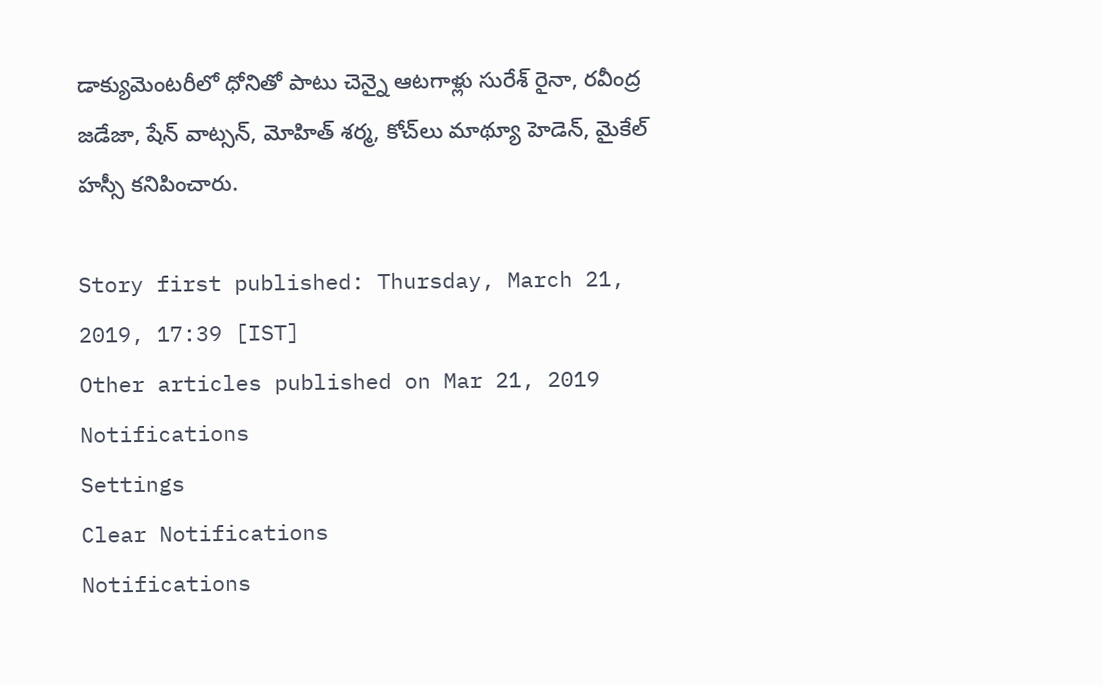డాక్యుమెంటరీలో ధోనితో పాటు చెన్నై ఆటగాళ్లు సురేశ్ రైనా, రవీంద్ర జడేజా, షేన్ వాట్సన్, మోహిత్ శర్మ, కోచ్‌లు మాథ్యూ హెడెన్, మైకేల్ హస్సీ కనిపించారు.

Story first published: Thursday, March 21, 2019, 17:39 [IST]
Other articles published on Mar 21, 2019
Notifications
Settings
Clear Notifications
Notifications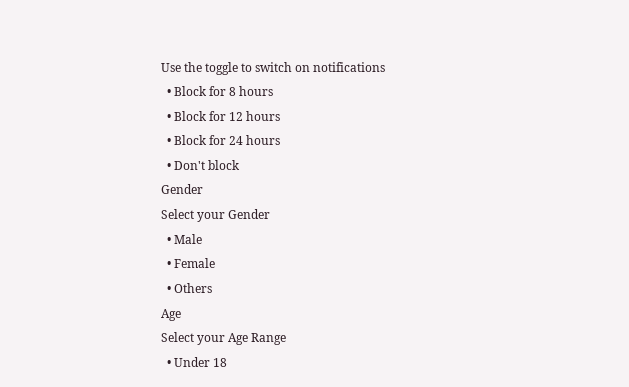Use the toggle to switch on notifications
  • Block for 8 hours
  • Block for 12 hours
  • Block for 24 hours
  • Don't block
Gender
Select your Gender
  • Male
  • Female
  • Others
Age
Select your Age Range
  • Under 18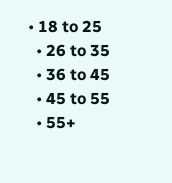• 18 to 25
  • 26 to 35
  • 36 to 45
  • 45 to 55
  • 55+